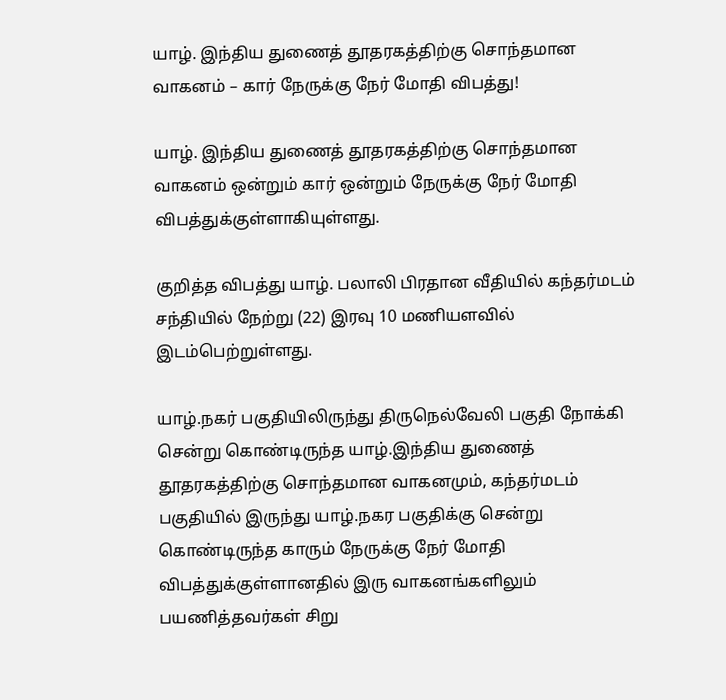யாழ். இந்திய துணைத் தூதரகத்திற்கு சொந்தமான வாகனம் – கார் நேருக்கு நேர் மோதி விபத்து!

யாழ். இந்திய துணைத் தூதரகத்திற்கு சொந்தமான வாகனம் ஒன்றும் கார் ஒன்றும் நேருக்கு நேர் மோதி விபத்துக்குள்ளாகியுள்ளது.

குறித்த விபத்து யாழ். பலாலி பிரதான வீதியில் கந்தர்மடம் சந்தியில் நேற்று (22) இரவு 10 மணியளவில் இடம்பெற்றுள்ளது.

யாழ்.நகர் பகுதியிலிருந்து திருநெல்வேலி பகுதி நோக்கி சென்று கொண்டிருந்த யாழ்.இந்திய துணைத் தூதரகத்திற்கு சொந்தமான வாகனமும், கந்தர்மடம் பகுதியில் இருந்து யாழ்.நகர பகுதிக்கு சென்று கொண்டிருந்த காரும் நேருக்கு நேர் மோதி விபத்துக்குள்ளானதில் இரு வாகனங்களிலும் பயணித்தவர்கள் சிறு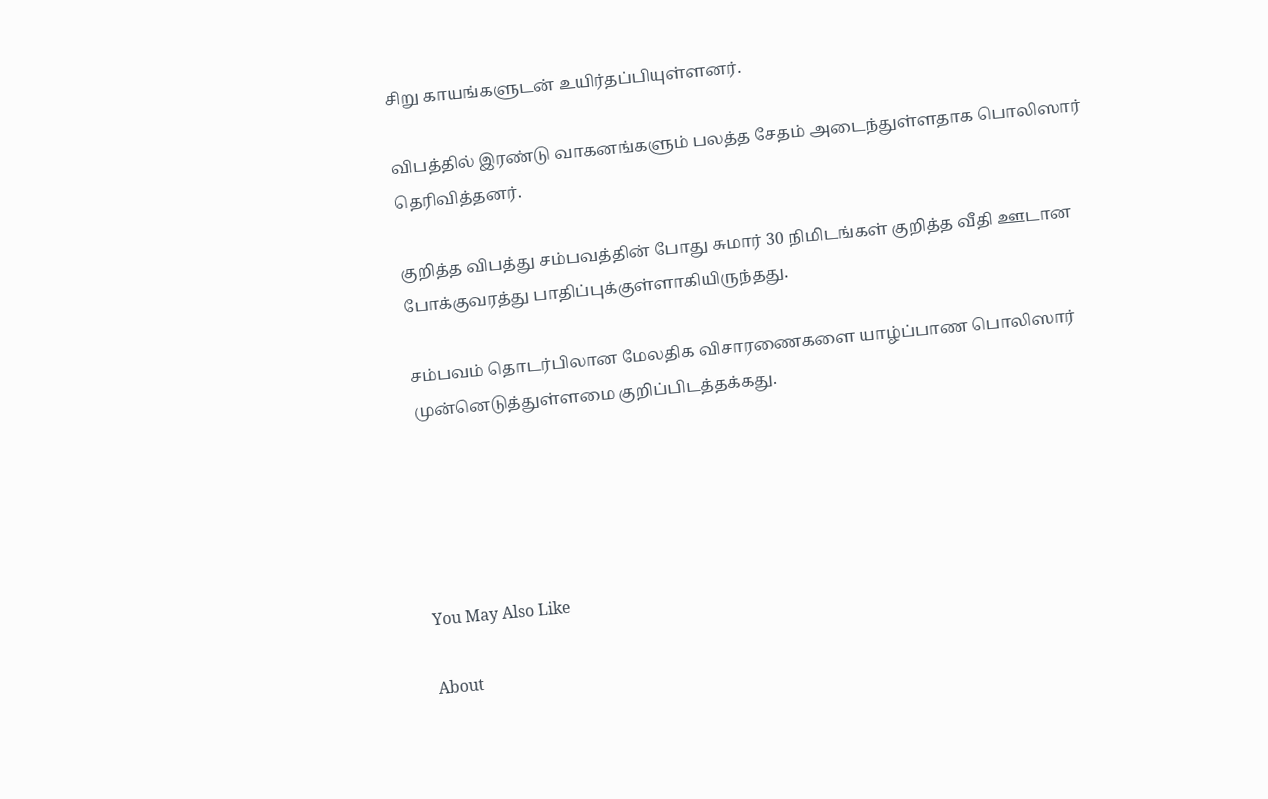சிறு காயங்களுடன் உயிர்தப்பியுள்ளனர்.

விபத்தில் இரண்டு வாகனங்களும் பலத்த சேதம் அடைந்துள்ளதாக பொலிஸார் தெரிவித்தனர்.

குறித்த விபத்து சம்பவத்தின் போது சுமார் 30 நிமிடங்கள் குறித்த வீதி ஊடான போக்குவரத்து பாதிப்புக்குள்ளாகியிருந்தது.

சம்பவம் தொடர்பிலான மேலதிக விசாரணைகளை யாழ்ப்பாண பொலிஸார் முன்னெடுத்துள்ளமை குறிப்பிடத்தக்கது.





You May Also Like

About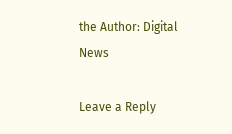the Author: Digital News

Leave a Reply